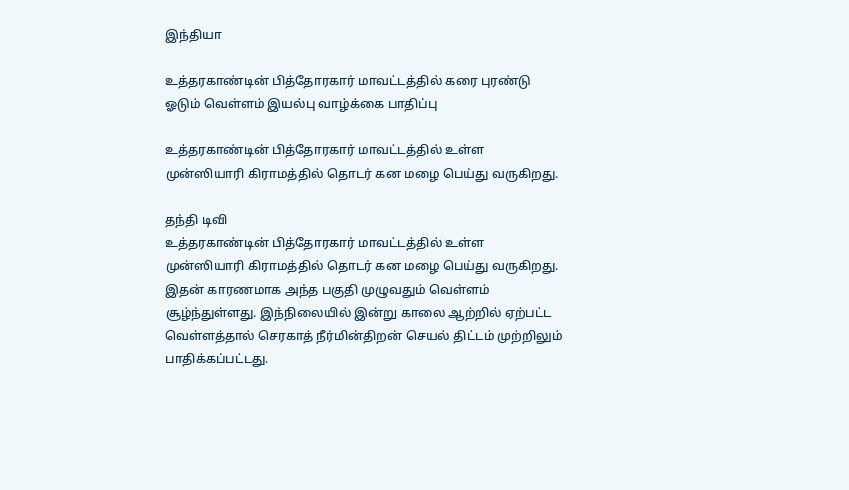இந்தியா

உத்தரகாண்டின் பித்தோரகார் மாவட்டத்தில் கரை புரண்டு ஓடும் வெள்ளம் இயல்பு வாழ்க்கை பாதிப்பு

உத்தரகாண்டின் பித்தோரகார் மாவட்டத்தில் உள்ள முன்ஸியாரி கிராமத்தில் தொடர் கன மழை பெய்து வருகிறது.

தந்தி டிவி
உத்தரகாண்டின் பித்தோரகார் மாவட்டத்தில் உள்ள முன்ஸியாரி கிராமத்தில் தொடர் கன மழை பெய்து வருகிறது. இதன் காரணமாக அந்த பகுதி முழுவதும் வெள்ளம் சூழ்ந்துள்ளது. இந்நிலையில் இன்று காலை ஆற்றில் ஏற்பட்ட வெள்ளத்தால் செரகாத் நீர்மின்திறன் செயல் திட்டம் முற்றிலும் பாதிக்கப்பட்டது.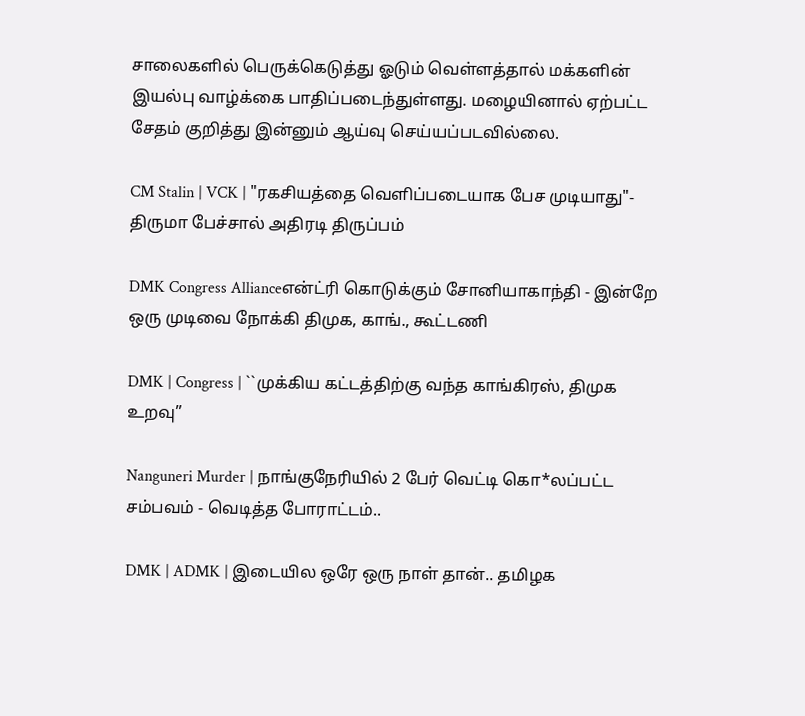சாலைகளில் பெருக்கெடுத்து ஓடும் வெள்ளத்தால் மக்களின் இயல்பு வாழ்க்கை பாதிப்படைந்துள்ளது. மழையினால் ஏற்பட்ட சேதம் குறித்து இன்னும் ஆய்வு செய்யப்படவில்லை.

CM Stalin | VCK | "ரகசியத்தை வெளிப்படையாக பேச முடியாது"- திருமா பேச்சால் அதிரடி திருப்பம்

DMK Congress Allianceஎன்ட்ரி கொடுக்கும் சோனியாகாந்தி - இன்றே ஒரு முடிவை நோக்கி திமுக, காங்., கூட்டணி

DMK | Congress | ``முக்கிய கட்டத்திற்கு வந்த காங்கிரஸ், திமுக உறவு’’

Nanguneri Murder | நாங்குநேரியில் 2 பேர் வெட்டி கொ*லப்பட்ட சம்பவம் - வெடித்த போராட்டம்..

DMK | ADMK | இடையில ஒரே ஒரு நாள் தான்.. தமிழக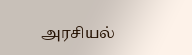அரசியல்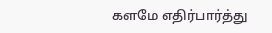களமே எதிர்பார்த்து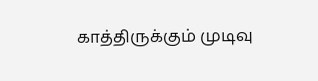காத்திருக்கும் முடிவு